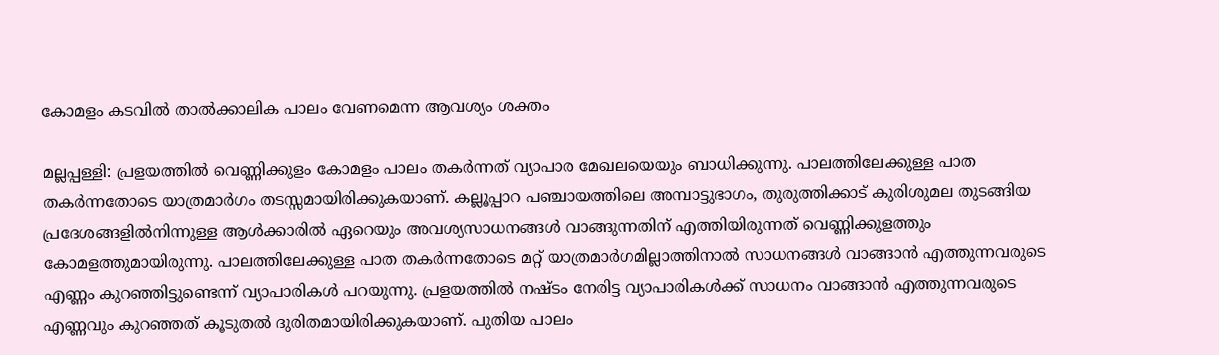കോമളം കടവിൽ താൽക്കാലിക പാലം വേണമെന്ന ആവശ്യം ശക്തം

മല്ലപ്പള്ളി: പ്രളയത്തിൽ വെണ്ണിക്കുളം കോമളം പാലം തകർന്നത് വ്യാപാര മേഖലയെയും ബാധിക്കുന്നു. പാലത്തിലേക്കുള്ള പാത തകർന്നതോടെ യാത്രമാർഗം തടസ്സമായിരിക്കുകയാണ്. കല്ലൂപ്പാറ പഞ്ചായത്തിലെ അമ്പാട്ടുഭാഗം, തുരുത്തിക്കാട് കുരിശുമല തുടങ്ങിയ പ്രദേശങ്ങളിൽനിന്നുള്ള ആൾക്കാരിൽ ഏറെയും അവശ്യസാധനങ്ങൾ വാങ്ങുന്നതിന് എത്തിയിരുന്നത് വെണ്ണിക്കുളത്തും കോമളത്തുമായിരുന്നു. പാലത്തിലേക്കുള്ള പാത തകർന്നതോടെ മറ്റ് യാത്രമാർഗമില്ലാത്തിനാൽ സാധനങ്ങൾ വാങ്ങാൻ എത്തുന്നവരുടെ എണ്ണം കുറഞ്ഞിട്ടുണ്ടെന്ന് വ്യാപാരികൾ പറയുന്നു. പ്രളയത്തിൽ നഷ്ടം നേരിട്ട വ്യാപാരികൾക്ക് സാധനം വാങ്ങാൻ എത്തുന്നവരുടെ എണ്ണവും കുറഞ്ഞത് കൂടുതൽ ദുരിതമായിരിക്കുകയാണ്. പുതിയ പാലം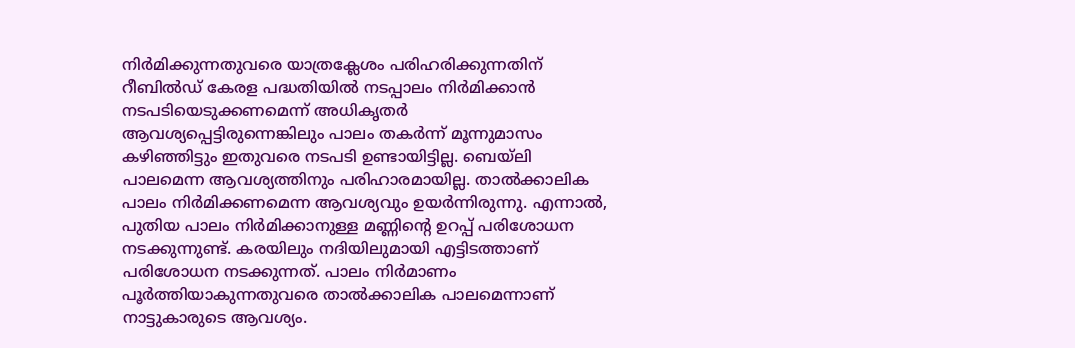നിർമിക്കുന്നതുവരെ യാത്രക്ലേശം പരിഹരിക്കുന്നതിന് റീബിൽഡ് കേരള പദ്ധതിയിൽ നടപ്പാലം നിർമിക്കാൻ നടപടിയെടുക്കണമെന്ന് അധികൃതർ ആവശ്യപ്പെട്ടിരുന്നെങ്കിലും പാലം തകർന്ന് മൂന്നുമാസം കഴിഞ്ഞിട്ടും ഇതുവരെ നടപടി ഉണ്ടായിട്ടില്ല. ബെയ്ലി പാലമെന്ന ആവശ്യത്തിനും പരിഹാരമായില്ല. താൽക്കാലിക പാലം നിർമിക്കണമെന്ന ആവശ്യവും ഉയർന്നിരുന്നു. എന്നാൽ, പുതിയ പാലം നിർമിക്കാനുള്ള മണ്ണിന്‍റെ ഉറപ്പ് പരിശോധന നടക്കുന്നുണ്ട്. കരയിലും നദിയിലുമായി എട്ടിടത്താണ് പരിശോധന നടക്കുന്നത്. പാലം നിർമാണം പൂർത്തിയാകുന്നതുവരെ താൽക്കാലിക പാലമെന്നാണ് നാട്ടുകാരുടെ ആവശ്യം.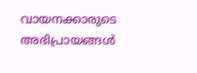വായനക്കാരുടെ അഭിപ്രായങ്ങള്‍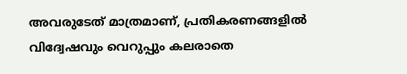അവരുടേത് മാത്രമാണ്, പ്രതികരണങ്ങളിൽ വിദ്വേഷവും വെറുപ്പും കലരാതെ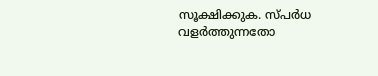സൂക്ഷിക്കുക. സ്പർധ വളർത്തുന്നതോ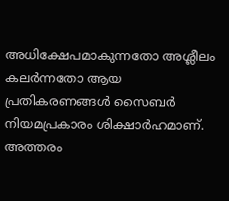അധിക്ഷേപമാകുന്നതോ അശ്ലീലം കലർന്നതോ ആയ പ്രതികരണങ്ങൾ സൈബർ നിയമപ്രകാരം ശിക്ഷാർഹമാണ്. അത്തരം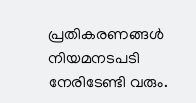പ്രതികരണങ്ങൾ നിയമനടപടി നേരിടേണ്ടി വരും.